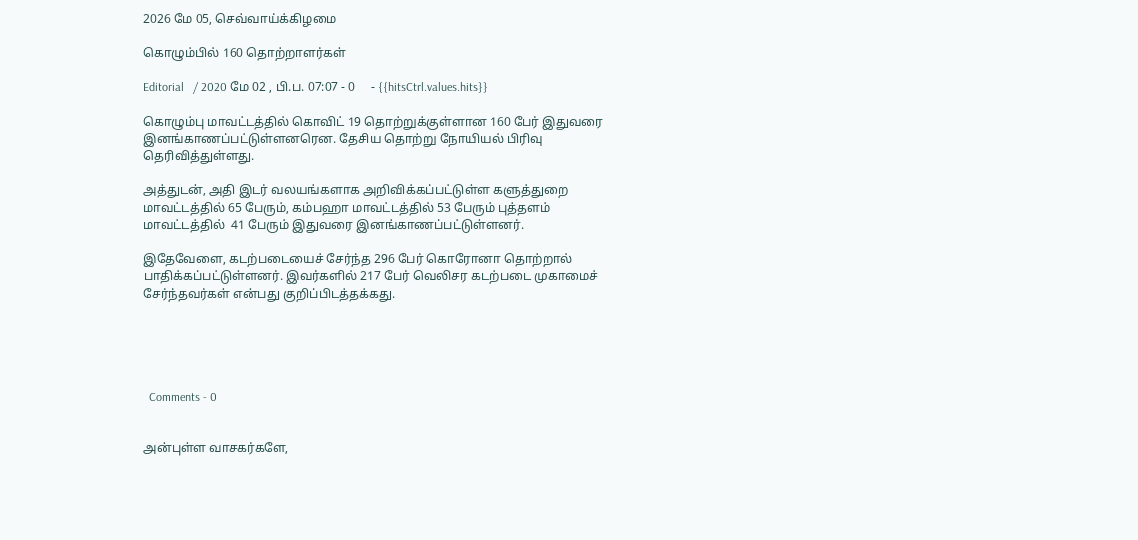2026 மே 05, செவ்வாய்க்கிழமை

கொழும்பில் 160 தொற்றாளர்கள்

Editorial   / 2020 மே 02 , பி.ப. 07:07 - 0     - {{hitsCtrl.values.hits}}

கொழும்பு மாவட்டத்தில் கொவிட் 19 தொற்றுக்குள்ளான 160 பேர் இதுவரை இனங்காணப்பட்டுள்ளனரென. தேசிய தொற்று நோயியல் பிரிவு தெரிவித்துள்ளது.

அத்துடன், அதி இடர் வலயங்களாக அறிவிக்கப்பட்டுள்ள களுத்துறை மாவட்டத்தில் 65 பேரும், கம்பஹா மாவட்டத்தில் 53 பேரும் புத்தளம் மாவட்டத்தில்  41 பேரும் இதுவரை இனங்காணப்பட்டுள்ளனர்.

இதேவேளை, கடற்படையைச் சேர்ந்த 296 பேர் கொரோனா தொற்றால் பாதிக்கப்பட்டுள்ளனர். இவர்களில் 217 பேர் வெலிசர கடற்படை முகாமைச் சேர்ந்தவர்கள் என்பது குறிப்பிடத்தக்கது.





  Comments - 0


அன்புள்ள வாசகர்களே,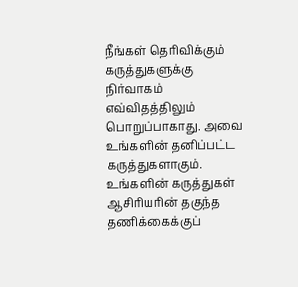நீங்கள் தெரிவிக்கும் கருத்துகளுக்கு நிர்வாகம் எவ்விதத்திலும் பொறுப்பாகாது. அவை உங்களின் தனிப்பட்ட கருத்துகளாகும். உங்களின் கருத்துகள் ஆசிரியரின் தகுந்த தணிக்கைக்குப்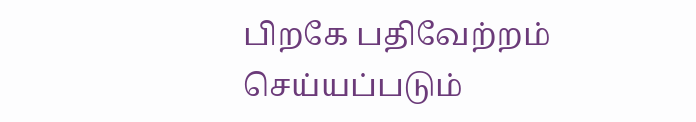பிறகே பதிவேற்றம் செய்யப்படும்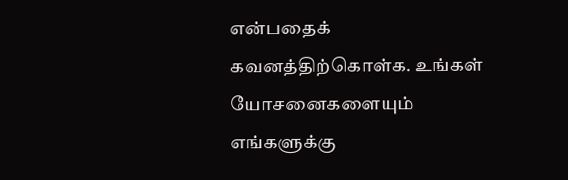என்பதைக் கவனத்திற்கொள்க. உங்கள் யோசனைகளையும் எங்களுக்கு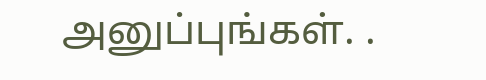அனுப்புங்கள். .